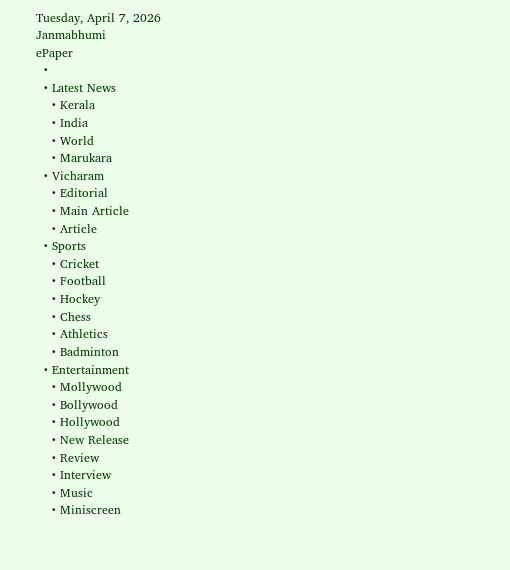Tuesday, April 7, 2026
Janmabhumi
ePaper
  •
  • Latest News
    • Kerala
    • India
    • World
    • Marukara
  • Vicharam
    • Editorial
    • Main Article
    • Article
  • Sports
    • Cricket
    • Football
    • Hockey
    • Chess
    • Athletics
    • Badminton
  • Entertainment
    • Mollywood
    • Bollywood
    • Hollywood
    • New Release
    • Review
    • Interview
    • Music
    • Miniscreen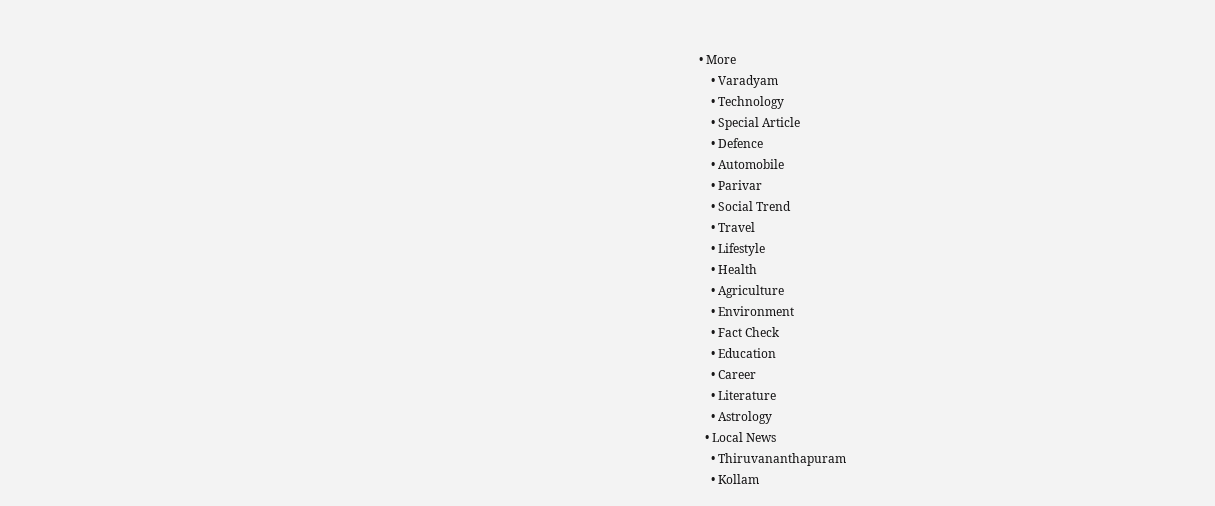• More
    • Varadyam
    • Technology
    • Special Article
    • Defence
    • Automobile
    • Parivar
    • Social Trend
    • Travel
    • Lifestyle
    • Health
    • Agriculture
    • Environment
    • Fact Check
    • Education
    • Career
    • Literature
    • Astrology
  • Local News
    • Thiruvananthapuram
    • Kollam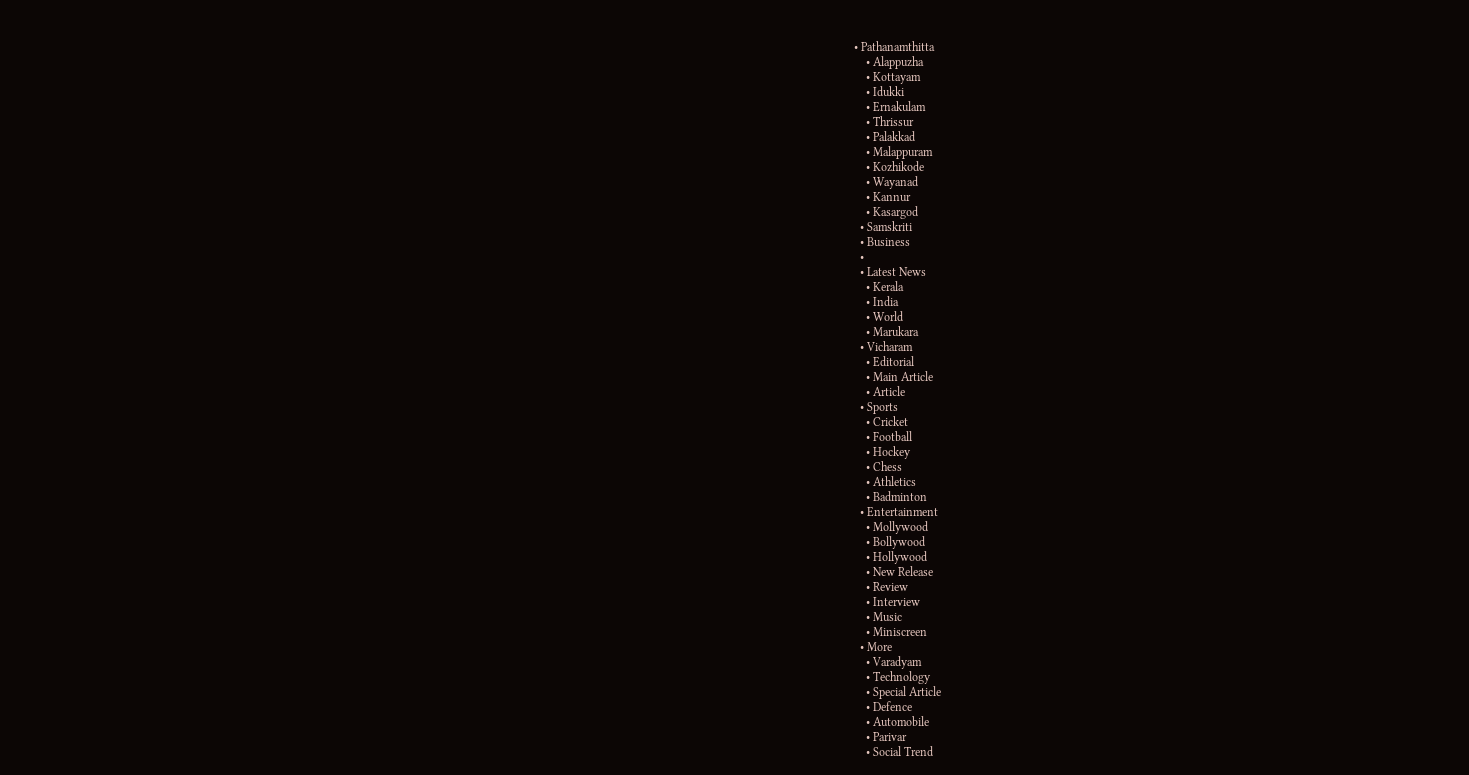• Pathanamthitta
    • Alappuzha
    • Kottayam
    • Idukki
    • Ernakulam
    • Thrissur
    • Palakkad
    • Malappuram
    • Kozhikode
    • Wayanad
    • Kannur
    • Kasargod
  • Samskriti
  • Business
  •
  • Latest News
    • Kerala
    • India
    • World
    • Marukara
  • Vicharam
    • Editorial
    • Main Article
    • Article
  • Sports
    • Cricket
    • Football
    • Hockey
    • Chess
    • Athletics
    • Badminton
  • Entertainment
    • Mollywood
    • Bollywood
    • Hollywood
    • New Release
    • Review
    • Interview
    • Music
    • Miniscreen
  • More
    • Varadyam
    • Technology
    • Special Article
    • Defence
    • Automobile
    • Parivar
    • Social Trend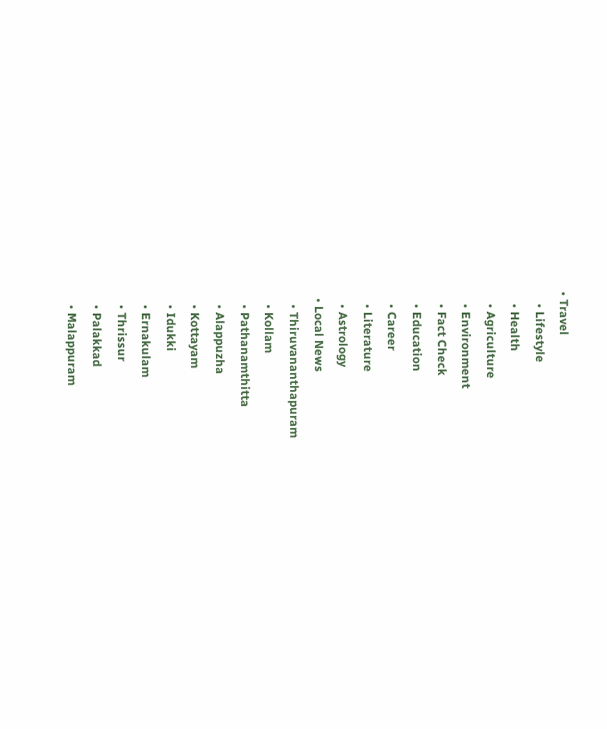• Travel
    • Lifestyle
    • Health
    • Agriculture
    • Environment
    • Fact Check
    • Education
    • Career
    • Literature
    • Astrology
  • Local News
    • Thiruvananthapuram
    • Kollam
    • Pathanamthitta
    • Alappuzha
    • Kottayam
    • Idukki
    • Ernakulam
    • Thrissur
    • Palakkad
    • Malappuram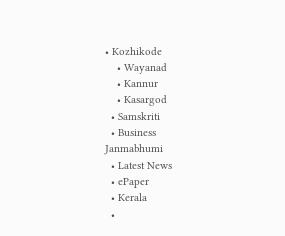• Kozhikode
    • Wayanad
    • Kannur
    • Kasargod
  • Samskriti
  • Business
Janmabhumi
  • Latest News
  • ePaper
  • Kerala
  •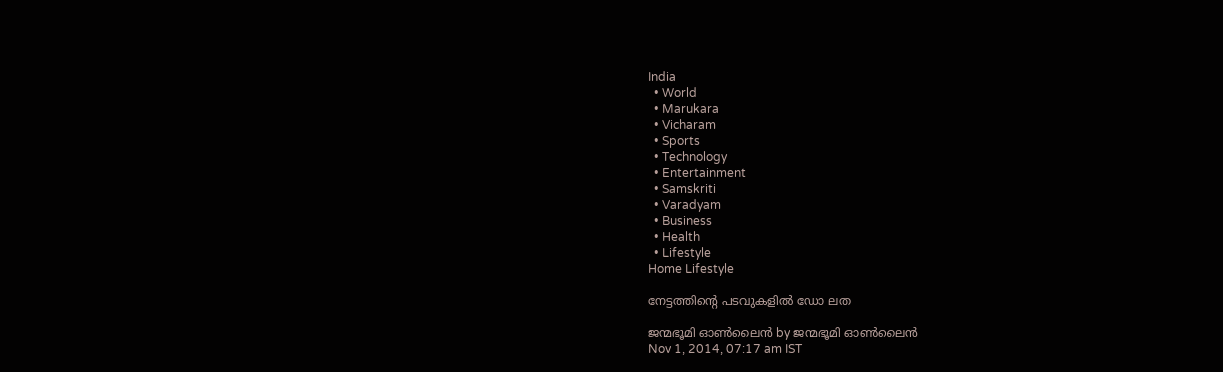India
  • World
  • Marukara
  • Vicharam
  • Sports
  • Technology
  • Entertainment
  • Samskriti
  • Varadyam
  • Business
  • Health
  • Lifestyle
Home Lifestyle

നേട്ടത്തിന്റെ പടവുകളില്‍ ഡോ ലത

ജന്മഭൂമി ഓണ്‍ലൈന്‍ by ജന്മഭൂമി ഓണ്‍ലൈന്‍
Nov 1, 2014, 07:17 am IST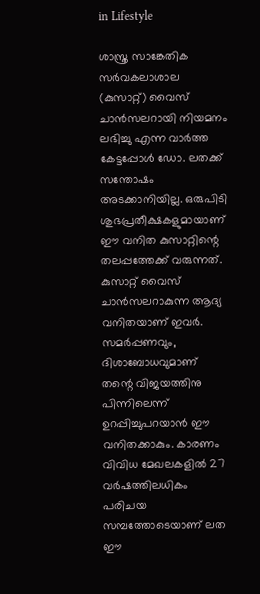in Lifestyle

ശാസ്ത്ര സാങ്കേതിക സര്‍വകലാശാല (കുസാറ്റ്) വൈസ് ചാന്‍സലറായി നിയമനം ലഭിച്ചു എന്ന വാര്‍ത്ത കേട്ടപ്പോള്‍ ഡോ. ലതക്ക് സന്തോഷം അടക്കാനിയില്ല. ഒരുപിടി ശുഭപ്രതീക്ഷകളുമായാണ് ഈ വനിത കുസാറ്റിന്റെ തലപ്പത്തേക്ക് വരുന്നത്. കുസാറ്റ് വൈസ് ചാന്‍സലറാകുന്ന ആദ്യ വനിതയാണ് ഇവര്‍. സമര്‍പ്പണവും, ദിശാബോധവുമാണ് തന്റെ വിജയത്തിനു പിന്നിലെന്ന് ഉറപ്പിച്ചുപറയാന്‍ ഈ വനിതക്കാകും. കാരണം വിവിധ മേഖലകളില്‍ 27 വര്‍ഷത്തിലധികം പരിചയ സമ്പത്തോടെയാണ് ലത ഈ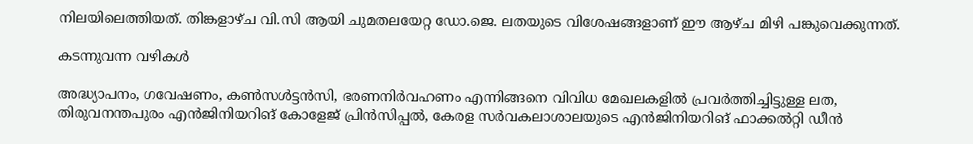നിലയിലെത്തിയത്. തിങ്കളാഴ്ച വി.സി ആയി ചുമതലയേറ്റ ഡോ.ജെ. ലതയുടെ വിശേഷങ്ങളാണ് ഈ ആഴ്ച മിഴി പങ്കുവെക്കുന്നത്.

കടന്നുവന്ന വഴികള്‍

അദ്ധ്യാപനം, ഗവേഷണം, കണ്‍സള്‍ട്ടന്‍സി, ഭരണനിര്‍വഹണം എന്നിങ്ങനെ വിവിധ മേഖലകളില്‍ പ്രവര്‍ത്തിച്ചിട്ടുള്ള ലത, തിരുവനന്തപുരം എന്‍ജിനിയറിങ് കോളേജ് പ്രിന്‍സിപ്പല്‍, കേരള സര്‍വകലാശാലയുടെ എന്‍ജിനിയറിങ് ഫാക്കല്‍റ്റി ഡീന്‍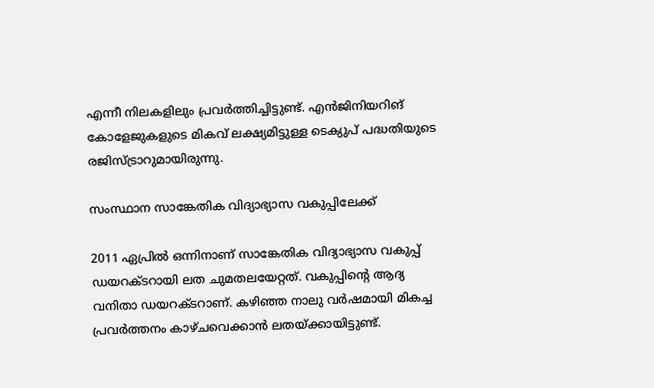എന്നീ നിലകളിലും പ്രവര്‍ത്തിച്ചിട്ടുണ്ട്. എന്‍ജിനിയറിങ് കോളേജുകളുടെ മികവ് ലക്ഷ്യമിട്ടുള്ള ടെക്യുപ് പദ്ധതിയുടെ രജിസ്ട്രാറുമായിരുന്നു.

സംസ്ഥാന സാങ്കേതിക വിദ്യാഭ്യാസ വകുപ്പിലേക്ക്

2011 ഏപ്രില്‍ ഒന്നിനാണ് സാങ്കേതിക വിദ്യാഭ്യാസ വകുപ്പ് ഡയറക്ടറായി ലത ചുമതലയേറ്റത്. വകുപ്പിന്റെ ആദ്യ വനിതാ ഡയറക്ടറാണ്. കഴിഞ്ഞ നാലു വര്‍ഷമായി മികച്ച പ്രവര്‍ത്തനം കാഴ്ചവെക്കാന്‍ ലതയ്‌ക്കായിട്ടുണ്ട്.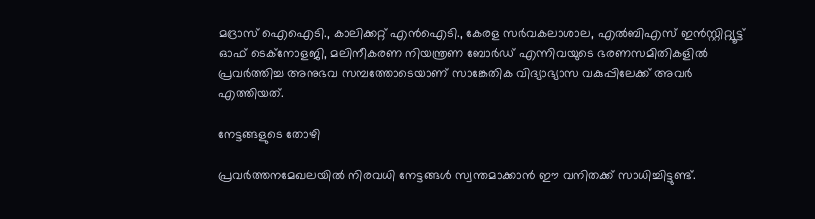മദ്രാസ് ഐഐടി., കാലിക്കറ്റ് എന്‍ഐടി., കേരള സര്‍വകലാശാല, എല്‍ബിഎസ് ഇന്‍സ്റ്റിറ്റ്യൂട്ട് ഓഫ് ടെക്‌നോളജി, മലിനീകരണ നിയന്ത്രണ ബോര്‍ഡ് എന്നിവയുടെ ഭരണസമിതികളില്‍ പ്രവര്‍ത്തിച്ച അനുഭവ സമ്പത്തോടെയാണ് സാങ്കേതിക വിദ്യാഭ്യാസ വകുപ്പിലേക്ക് അവര്‍ എത്തിയത്.

നേട്ടങ്ങളുടെ തോഴി

പ്രവര്‍ത്തനമേഖലയില്‍ നിരവധി നേട്ടങ്ങള്‍ സ്വന്തമാക്കാന്‍ ഈ വനിതക്ക് സാധിച്ചിട്ടുണ്ട്.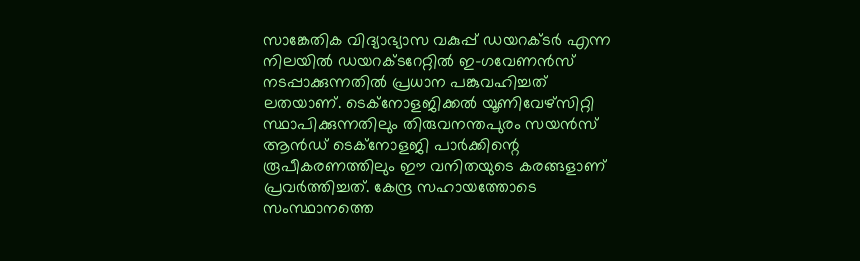സാങ്കേതിക വിദ്യാഭ്യാസ വകുപ്പ് ഡയറക്ടര്‍ എന്ന നിലയില്‍ ഡയറക്ടറേറ്റില്‍ ഇ-ഗവേണന്‍സ് നടപ്പാക്കുന്നതില്‍ പ്രധാന പങ്കുവഹിച്ചത് ലതയാണ്. ടെക്‌നോളജിക്കല്‍ യൂണിവേഴ്‌സിറ്റി സ്ഥാപിക്കുന്നതിലും തിരുവനന്തപുരം സയന്‍സ് ആന്‍ഡ് ടെക്‌നോളജി പാര്‍ക്കിന്റെ രൂപീകരണത്തിലും ഈ വനിതയുടെ കരങ്ങളാണ് പ്രവര്‍ത്തിച്ചത്. കേന്ദ്ര സഹായത്തോടെ സംസ്ഥാനത്തെ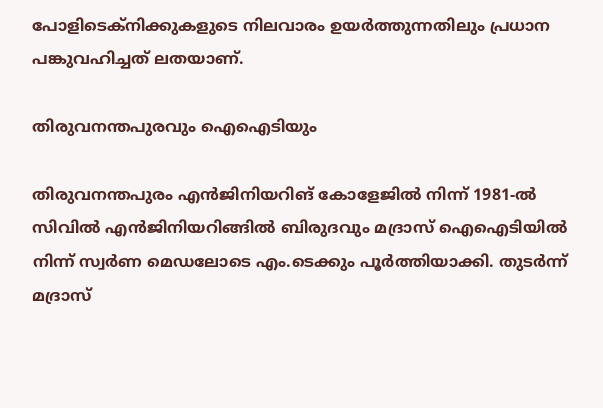പോളിടെക്‌നിക്കുകളുടെ നിലവാരം ഉയര്‍ത്തുന്നതിലും പ്രധാന പങ്കുവഹിച്ചത് ലതയാണ്.

തിരുവനന്തപുരവും ഐഐടിയും

തിരുവനന്തപുരം എന്‍ജിനിയറിങ് കോളേജില്‍ നിന്ന് 1981-ല്‍ സിവില്‍ എന്‍ജിനിയറിങ്ങില്‍ ബിരുദവും മദ്രാസ് ഐഐടിയില്‍ നിന്ന് സ്വര്‍ണ മെഡലോടെ എം.ടെക്കും പൂര്‍ത്തിയാക്കി. തുടര്‍ന്ന് മദ്രാസ്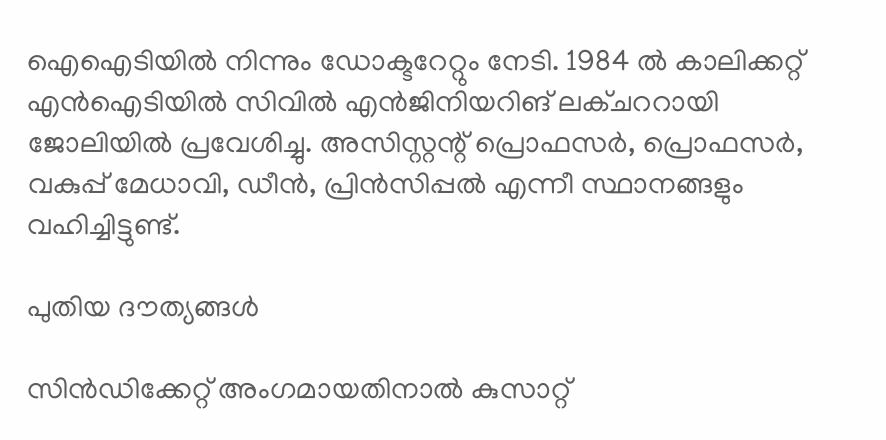ഐഐടിയില്‍ നിന്നും ഡോക്ടറേറ്റും നേടി. 1984 ല്‍ കാലിക്കറ്റ് എന്‍ഐടിയില്‍ സിവില്‍ എന്‍ജിനിയറിങ് ലക്ചററായി ജോലിയില്‍ പ്രവേശിച്ചു. അസിസ്റ്റന്റ് പ്രൊഫസര്‍, പ്രൊഫസര്‍, വകുപ്പ് മേധാവി, ഡീന്‍, പ്രിന്‍സിപ്പല്‍ എന്നീ സ്ഥാനങ്ങളും വഹിച്ചിട്ടുണ്ട്.

പുതിയ ദൗത്യങ്ങള്‍

സിന്‍ഡിക്കേറ്റ് അംഗമായതിനാല്‍ കുസാറ്റ്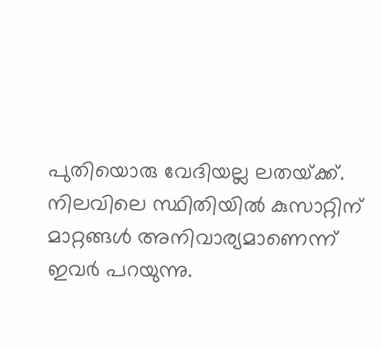പുതിയൊരു വേദിയല്ല ലതയ്‌ക്ക്. നിലവിലെ സ്ഥിതിയില്‍ കുസാറ്റിന് മാറ്റങ്ങള്‍ അനിവാര്യമാണെന്ന് ഇവര്‍ പറയുന്നു.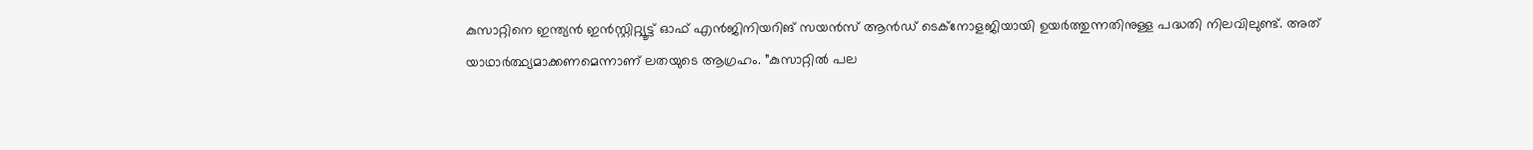കുസാറ്റിനെ ഇന്ത്യന്‍ ഇന്‍സ്റ്റിറ്റ്യൂട്ട് ഓഫ് എന്‍ജിനിയറിങ് സയന്‍സ് ആന്‍ഡ് ടെക്‌നോളജിയായി ഉയര്‍ത്തുന്നതിനുള്ള പദ്ധതി നിലവിലുണ്ട്. അത് യാഥാര്‍ത്ഥ്യമാക്കണമെന്നാണ് ലതയുടെ ആഗ്രഹം. ”കുസാറ്റില്‍ പല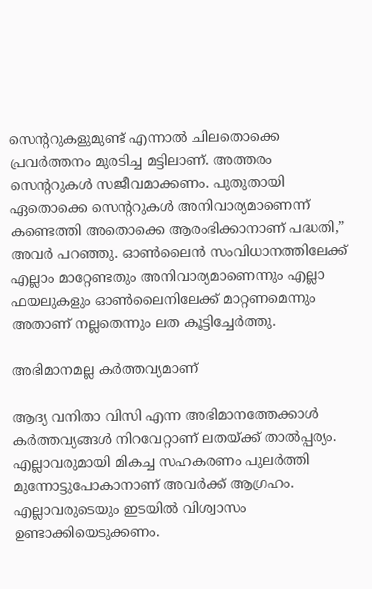സെന്ററുകളുമുണ്ട് എന്നാല്‍ ചിലതൊക്കെ പ്രവര്‍ത്തനം മുരടിച്ച മട്ടിലാണ്. അത്തരം സെന്ററുകള്‍ സജീവമാക്കണം. പുതുതായി ഏതൊക്കെ സെന്ററുകള്‍ അനിവാര്യമാണെന്ന് കണ്ടെത്തി അതൊക്കെ ആരംഭിക്കാനാണ് പദ്ധതി,” അവര്‍ പറഞ്ഞു. ഓണ്‍ലൈന്‍ സംവിധാനത്തിലേക്ക് എല്ലാം മാറ്റേണ്ടതും അനിവാര്യമാണെന്നും എല്ലാ ഫയലുകളും ഓണ്‍ലൈനിലേക്ക് മാറ്റണമെന്നും അതാണ് നല്ലതെന്നും ലത കൂട്ടിച്ചേര്‍ത്തു.

അഭിമാനമല്ല കര്‍ത്തവ്യമാണ്

ആദ്യ വനിതാ വിസി എന്ന അഭിമാനത്തേക്കാള്‍ കര്‍ത്തവ്യങ്ങള്‍ നിറവേറ്റാണ് ലതയ്‌ക്ക് താല്‍പ്പര്യം. എല്ലാവരുമായി മികച്ച സഹകരണം പുലര്‍ത്തി മുന്നോട്ടുപോകാനാണ് അവര്‍ക്ക് ആഗ്രഹം. എല്ലാവരുടെയും ഇടയില്‍ വിശ്വാസം ഉണ്ടാക്കിയെടുക്കണം.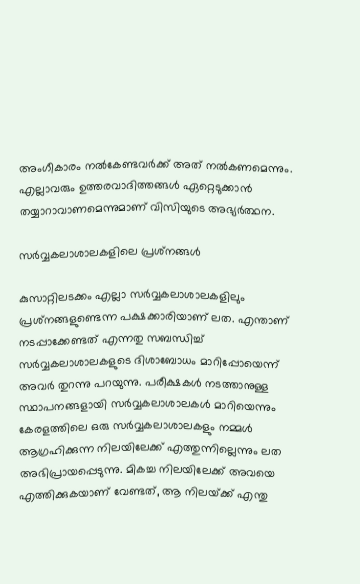അംഗീകാരം നല്‍കേണ്ടവര്‍ക്ക് അത് നല്‍കണമെന്നും. എല്ലാവരും ഉത്തരവാദിത്തങ്ങള്‍ ഏറ്റെടുക്കാന്‍ തയ്യാറാവാണമെന്നുമാണ് വിസിയുടെ അഭ്യര്‍ത്ഥന.

സര്‍വ്വകലാശാലകളിലെ പ്രശ്‌നങ്ങള്‍

കുസാറ്റിലടക്കം എല്ലാ സര്‍വ്വകലാശാലകളിലും പ്രശ്‌നങ്ങളുണ്ടെന്ന പക്ഷക്കാരിയാണ് ലത. എന്താണ് നടപ്പാക്കേണ്ടത് എന്നതു സബന്ധിച്ച് സര്‍വ്വകലാശാലകളുടെ ദിശാബോധം മാറിപ്പോയെന്ന് അവര്‍ തുറന്നു പറയുന്നു. പരീക്ഷകള്‍ നടത്താനുള്ള സ്ഥാപനങ്ങളായി സര്‍വ്വകലാശാലകള്‍ മാറിയെന്നും കേരളത്തിലെ ഒരു സര്‍വ്വകലാശാലകളും നമ്മള്‍ ആഗ്രഹിക്കുന്ന നിലയിലേക്ക് എത്തുന്നില്ലെന്നും ലത അഭിപ്രായപ്പെടുന്നു. മികച്ച നിലയിലേക്ക് അവയെ എത്തിക്കുകയാണ് വേണ്ടത്, ആ നിലയ്‌ക്ക് എന്തു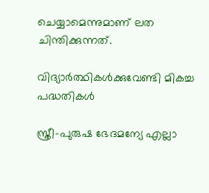ചെയ്യാമെന്നുമാണ് ലത ചിന്തിക്കുന്നത്.

വിദ്യാര്‍ത്ഥികള്‍ക്കുവേണ്ടി മികച്ച പദ്ധതികള്‍

സ്ത്രീ-പുരുഷ ഭേദമന്യേ എല്ലാ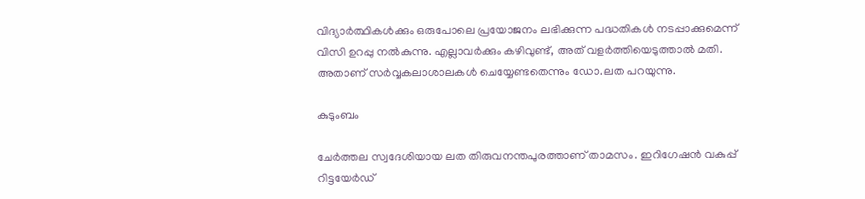വിദ്യാര്‍ത്ഥികള്‍ക്കും ഒരുപോലെ പ്രയോജനം ലഭിക്കുന്ന പദ്ധതികള്‍ നടപ്പാക്കുമെന്ന് വിസി ഉറപ്പു നല്‍കുന്നു. എല്ലാവര്‍ക്കും കഴിവുണ്ട്, അത് വളര്‍ത്തിയെടുത്താല്‍ മതി. അതാണ് സര്‍വ്വകലാശാലകള്‍ ചെയ്യേണ്ടതെന്നും ഡോ.ലത പറയുന്നു.

കുടുംബം

ചേര്‍ത്തല സ്വദേശിയായ ലത തിരുവനന്തപുരത്താണ് താമസം. ഇറിഗേഷന്‍ വകുപ്പ് റിട്ടയേര്‍ഡ്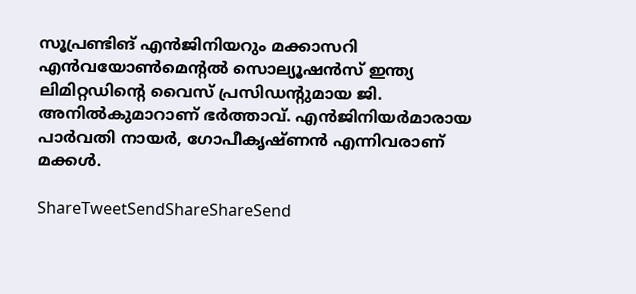സൂപ്രണ്ടിങ് എന്‍ജിനിയറും മക്കാസറി എന്‍വയോണ്‍മെന്റല്‍ സൊല്യൂഷന്‍സ് ഇന്ത്യ ലിമിറ്റഡിന്റെ വൈസ് പ്രസിഡന്റുമായ ജി. അനില്‍കുമാറാണ് ഭര്‍ത്താവ്. എന്‍ജിനിയര്‍മാരായ പാര്‍വതി നായര്‍, ഗോപീകൃഷ്ണന്‍ എന്നിവരാണ് മക്കള്‍.

ShareTweetSendShareShareSend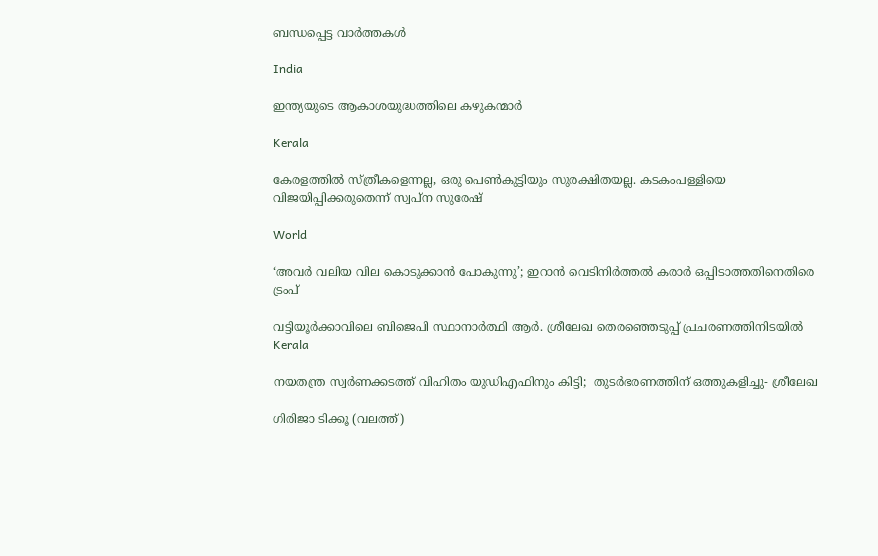ബന്ധപ്പെട്ട വാര്‍ത്തകള്‍

India

ഇന്ത്യയുടെ ആകാശയുദ്ധത്തിലെ കഴുകന്മാര്‍

Kerala

കേരളത്തില്‍ സ്ത്രീകളെന്നല്ല, ഒരു പെണ്‍കുട്ടിയും സുരക്ഷിതയല്ല. കടകംപള്ളിയെ വിജയിപ്പിക്കരുതെന്ന് സ്വപ്ന സുരേഷ്

World

‘അവര്‍ വലിയ വില കൊടുക്കാന്‍ പോകുന്നു’; ഇറാന്‍ വെടിനിര്‍ത്തല്‍ കരാര്‍ ഒപ്പിടാത്തതിനെതിരെ ട്രംപ്

വട്ടിയൂര്‍ക്കാവിലെ ബിജെപി സ്ഥാനാര്‍ത്ഥി ആര്‍. ശ്രീലേഖ തെരഞ്ഞെടുപ്പ് പ്രചരണത്തിനിടയില്‍
Kerala

നയതന്ത്ര സ്വര്‍ണക്കടത്ത് വിഹിതം യുഡിഎഫിനും കിട്ടി;  തുടര്‍ഭരണത്തിന് ഒത്തുകളിച്ചു- ശ്രീലേഖ

ഗിരിജാ ടിക്കൂ (വലത്ത്)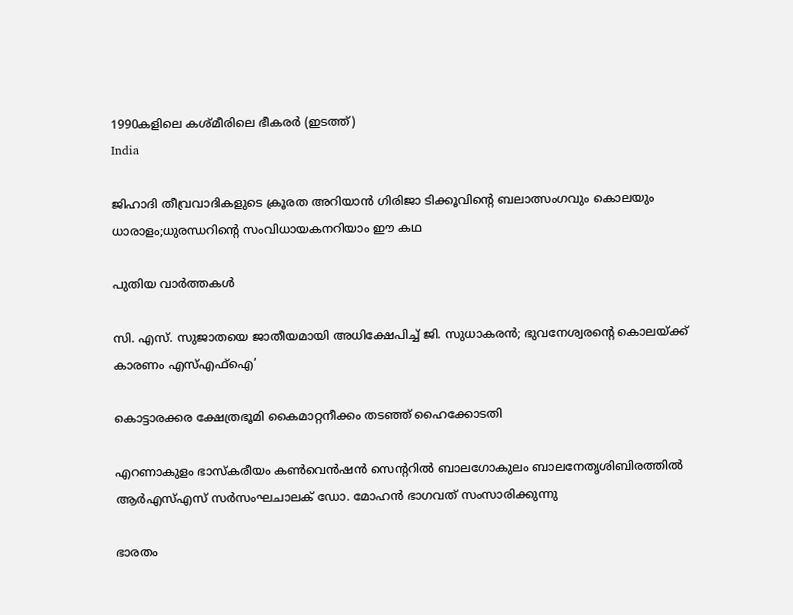1990കളിലെ കശ്മീരിലെ ഭീകരര്‍ (ഇടത്ത്)
India

ജിഹാദി തീവ്രവാദികളുടെ ക്രൂരത അറിയാന്‍ ഗിരിജാ ടിക്കൂവിന്റെ ബലാത്സംഗവും കൊലയും ധാരാളം;ധുരന്ധറിന്റെ സംവിധായകനറിയാം ഈ കഥ

പുതിയ വാര്‍ത്തകള്‍

സി. എസ്. സുജാതയെ ജാതീയമായി അധിക്ഷേപിച്ച് ജി. സുധാകരന്‍; ഭുവനേശ്വരന്റെ കൊലയ്‌ക്ക് കാരണം എസ്എഫ്ഐ’

കൊട്ടാരക്കര ക്ഷേത്രഭൂമി കൈമാറ്റനീക്കം തടഞ്ഞ് ഹൈക്കോടതി

എറണാകുളം ഭാസ്‌കരീയം കണ്‍വെന്‍ഷന്‍ സെന്ററില്‍ ബാലഗോകുലം ബാലനേതൃശിബിരത്തില്‍ ആര്‍എസ്എസ് സര്‍സംഘചാലക് ഡോ. മോഹന്‍ ഭാഗവത് സംസാരിക്കുന്നു

ഭാരതം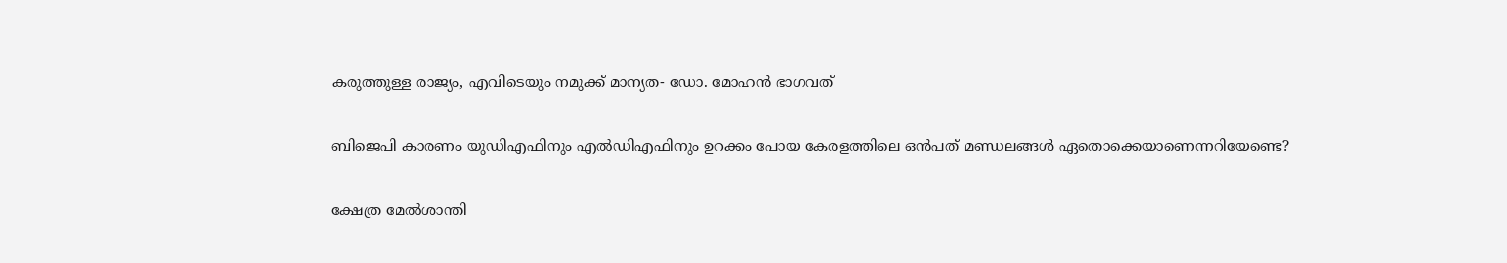കരുത്തുള്ള രാജ്യം, എവിടെയും നമുക്ക് മാന്യത- ഡോ. മോഹന്‍ ഭാഗവത്

ബിജെപി കാരണം യുഡിഎഫിനും എല്‍ഡിഎഫിനും ഉറക്കം പോയ കേരളത്തിലെ ഒന്‍പത് മണ്ഡലങ്ങള്‍ ഏതൊക്കെയാണെന്നറിയേണ്ടെ?

ക്ഷേത്ര മേല്‍ശാന്തി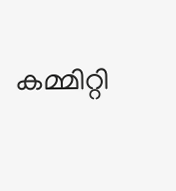കമ്മിറ്റി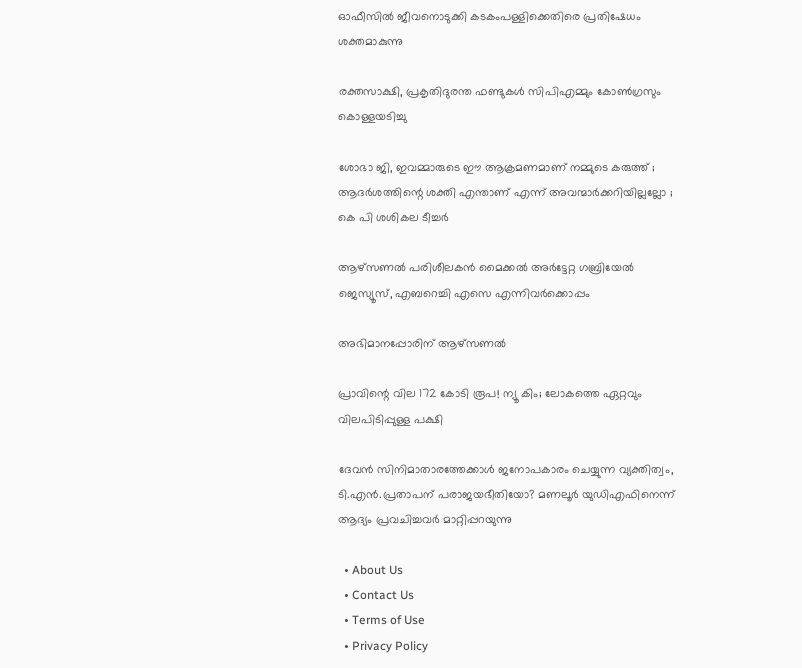ഓഫീസില്‍ ജീവനൊടുക്കി കടകംപള്ളിക്കെതിരെ പ്രതിഷേധം ശക്തമാകുന്നു

രക്തസാക്ഷി, പ്രകൃതിദുരന്ത ഫണ്ടുകള്‍ സിപിഎമ്മും കോണ്‍ഗ്രസും കൊള്ളയടിച്ചു

ശോഭാ ജി, ഇവമ്മാരുടെ ഈ ആക്രമണമാണ് നമ്മുടെ കരുത്ത് ; ആദർശത്തിന്റെ ശക്തി എന്താണ് എന്ന് അവന്മാർക്കറിയില്ലല്ലോ ; കെ പി ശശികല ടീച്ചർ

ആഴ്‌സണല്‍ പരിശീലകന്‍ മൈക്കല്‍ അര്‍ട്ടേറ്റ ഗബ്രിയേല്‍ ജെസ്യൂസ്, എബറെച്ചി എസെ എന്നിവര്‍ക്കൊപ്പം

അഭിമാനപ്പോരിന് ആഴ്‌സണല്‍

പ്രാവിന്റെ വില 172 കോടി രൂപ! ന്യൂ കിം; ലോകത്തെ ഏറ്റവും വിലപിടിപ്പുള്ള പക്ഷി

ദേവന്‍ സിനിമാതാരത്തേക്കാള്‍ ജനോപകാരം ചെയ്യുന്ന വ്യക്തിത്വം, ടി.എന്‍.പ്രതാപന് പരാജയഭീതിയോ? മണലൂര്‍ യുഡിഎഫിനെന്ന് ആദ്യം പ്രവചിച്ചവര്‍ മാറ്റിപ്പറയുന്നു

  • About Us
  • Contact Us
  • Terms of Use
  • Privacy Policy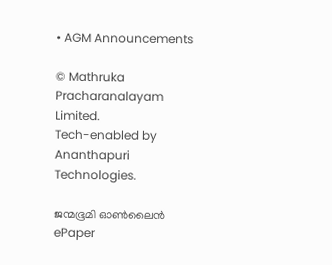• AGM Announcements

© Mathruka Pracharanalayam Limited.
Tech-enabled by Ananthapuri Technologies.

ജന്മഭൂമി ഓണ്‍ലൈന്‍
ePaper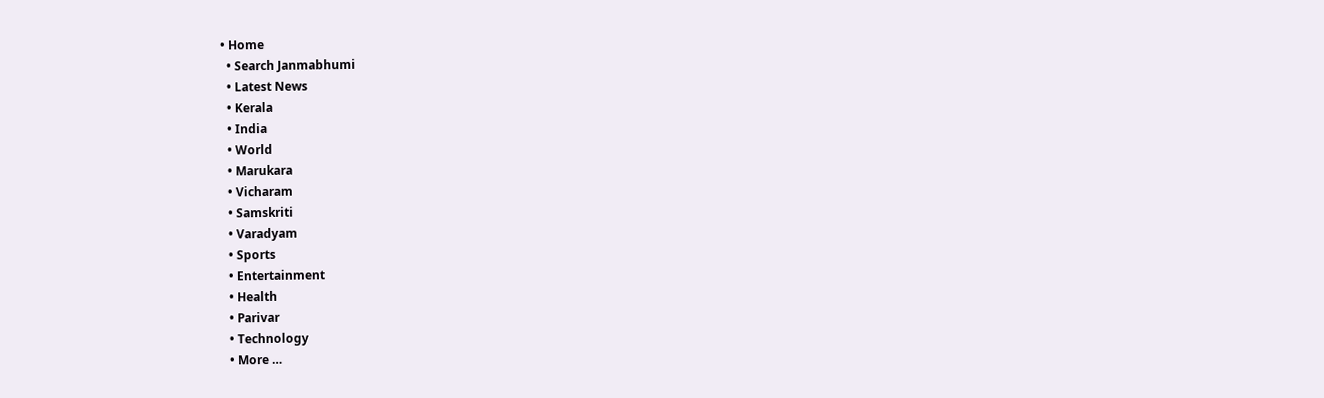• Home
  • Search Janmabhumi
  • Latest News
  • Kerala
  • India
  • World
  • Marukara
  • Vicharam
  • Samskriti
  • Varadyam
  • Sports
  • Entertainment
  • Health
  • Parivar
  • Technology
  • More …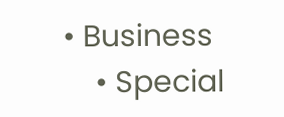• Business
    • Special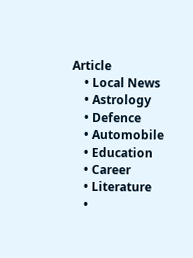Article
    • Local News
    • Astrology
    • Defence
    • Automobile
    • Education
    • Career
    • Literature
    •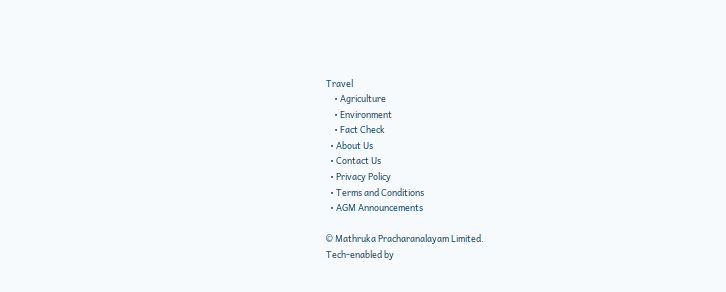Travel
    • Agriculture
    • Environment
    • Fact Check
  • About Us
  • Contact Us
  • Privacy Policy
  • Terms and Conditions
  • AGM Announcements

© Mathruka Pracharanalayam Limited.
Tech-enabled by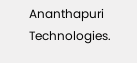Ananthapuri Technologies.